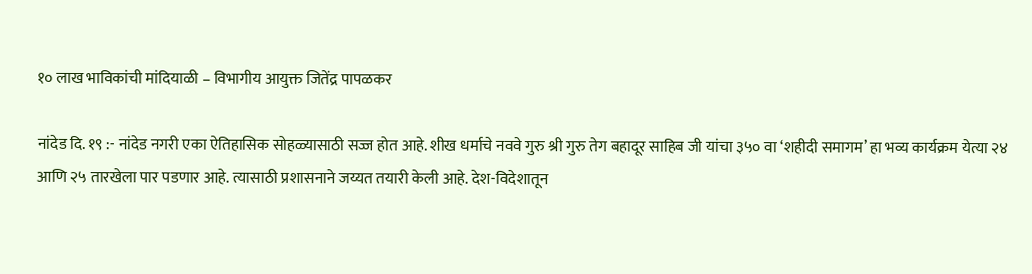१० लाख भाविकांची मांदियाळी – विभागीय आयुक्त जितेंद्र पापळकर

नांदेड दि. १९ :- नांदेड नगरी एका ऐतिहासिक सोहळ्यासाठी सज्ज होत आहे. शीख धर्माचे नववे गुरु श्री गुरु तेग बहादूर साहिब जी यांचा ३५० वा ‘शहीदी समागम’ हा भव्य कार्यक्रम येत्या २४ आणि २५ तारखेला पार पडणार आहे. त्यासाठी प्रशासनाने जय्यत तयारी केली आहे. देश-विदेशातून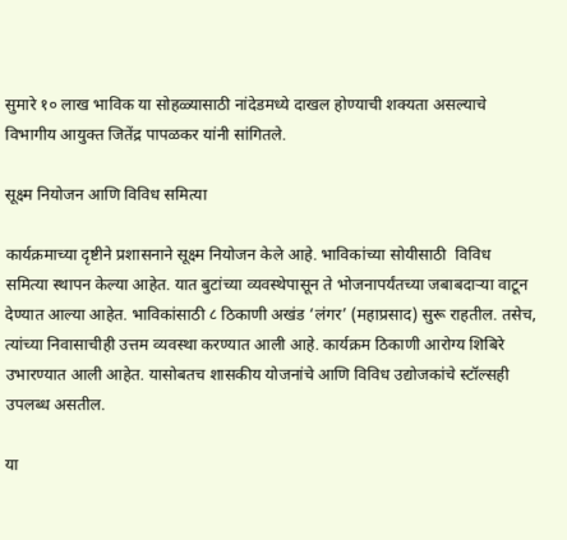सुमारे १० लाख भाविक या सोहळ्यासाठी नांदेडमध्ये दाखल होण्याची शक्यता असल्याचे विभागीय आयुक्त जितेंद्र पापळकर यांनी सांगितले.

सूक्ष्म नियोजन आणि विविध समित्या

कार्यक्रमाच्या दृष्टीने प्रशासनाने सूक्ष्म नियोजन केले आहे. भाविकांच्या सोयीसाठी  विविध समित्या स्थापन केल्या आहेत. यात बुटांच्या व्यवस्थेपासून ते भोजनापर्यंतच्या जबाबदाऱ्या वाटून देण्यात आल्या आहेत. भाविकांसाठी ८ ठिकाणी अखंड ‘लंगर’ (महाप्रसाद) सुरू राहतील. तसेच, त्यांच्या निवासाचीही उत्तम व्यवस्था करण्यात आली आहे. कार्यक्रम ठिकाणी आरोग्य शिबिरे उभारण्यात आली आहेत. यासोबतच शासकीय योजनांचे आणि विविध उद्योजकांचे स्टॉल्सही उपलब्ध असतील.

या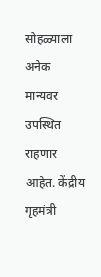सोहळ्याला अनेक मान्यवर उपस्थित राहणार आहेत. केंद्रीय गृहमंत्री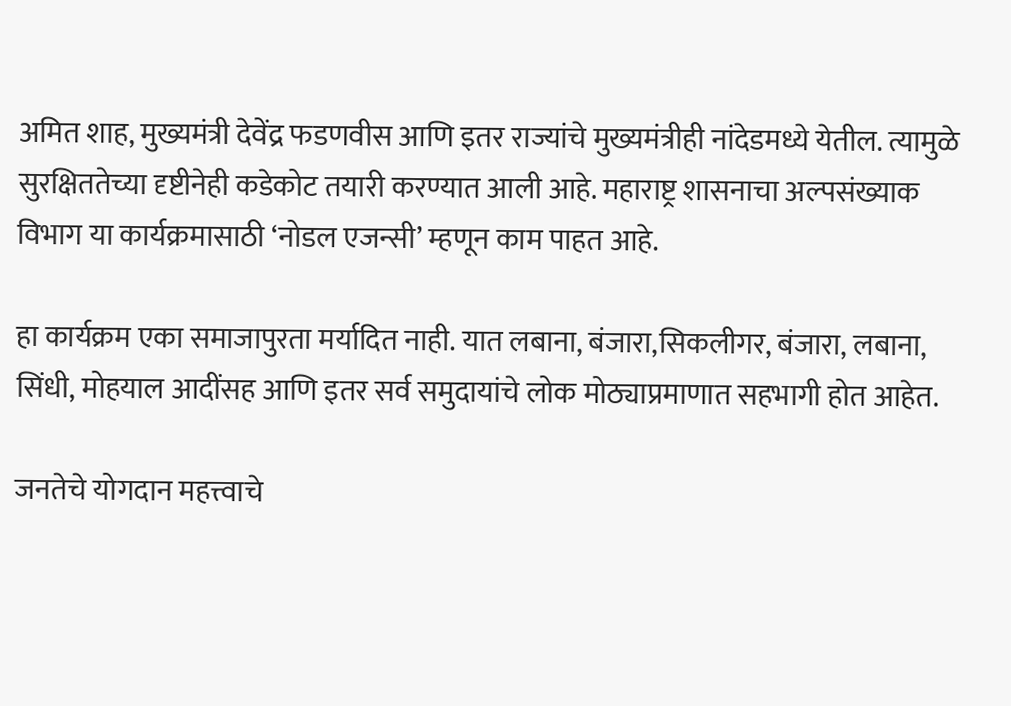अमित शाह, मुख्यमंत्री देवेंद्र फडणवीस आणि इतर राज्यांचे मुख्यमंत्रीही नांदेडमध्ये येतील. त्यामुळे सुरक्षिततेच्या दृष्टीनेही कडेकोट तयारी करण्यात आली आहे. महाराष्ट्र शासनाचा अल्पसंख्याक विभाग या कार्यक्रमासाठी ‘नोडल एजन्सी’ म्हणून काम पाहत आहे.

हा कार्यक्रम एका समाजापुरता मर्यादित नाही. यात लबाना, बंजारा,सिकलीगर, बंजारा, लबाना, सिंधी, मोहयाल आदींसह आणि इतर सर्व समुदायांचे लोक मोठ्याप्रमाणात सहभागी होत आहेत.

जनतेचे योगदान महत्त्वाचे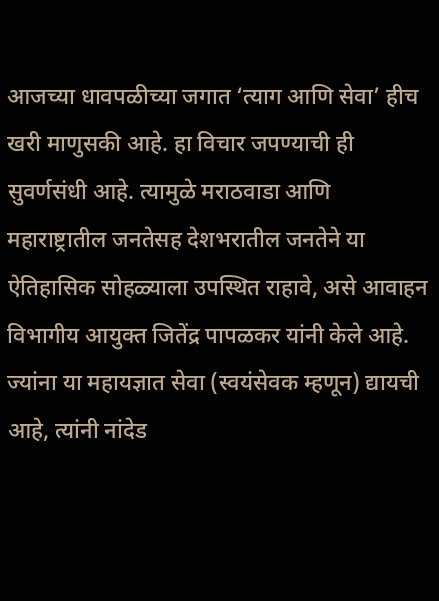आजच्या धावपळीच्या जगात ‘त्याग आणि सेवा’ हीच खरी माणुसकी आहे. हा विचार जपण्याची ही सुवर्णसंधी आहे. त्यामुळे मराठवाडा आणि महाराष्ट्रातील जनतेसह देशभरातील जनतेने या ऐतिहासिक सोहळ्याला उपस्थित राहावे, असे आवाहन विभागीय आयुक्त जितेंद्र पापळकर यांनी केले आहे. ज्यांना या महायज्ञात सेवा (स्वयंसेवक म्हणून) द्यायची आहे, त्यांनी नांदेड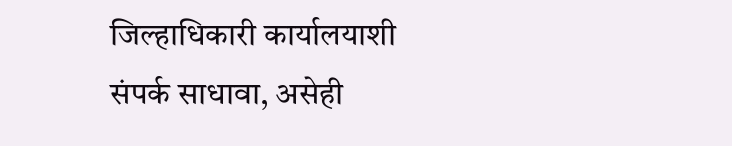जिल्हाधिकारी कार्यालयाशी संपर्क साधावा, असेही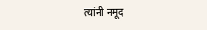त्यांनी नमूद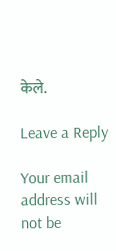केले.

Leave a Reply

Your email address will not be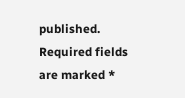published. Required fields are marked *